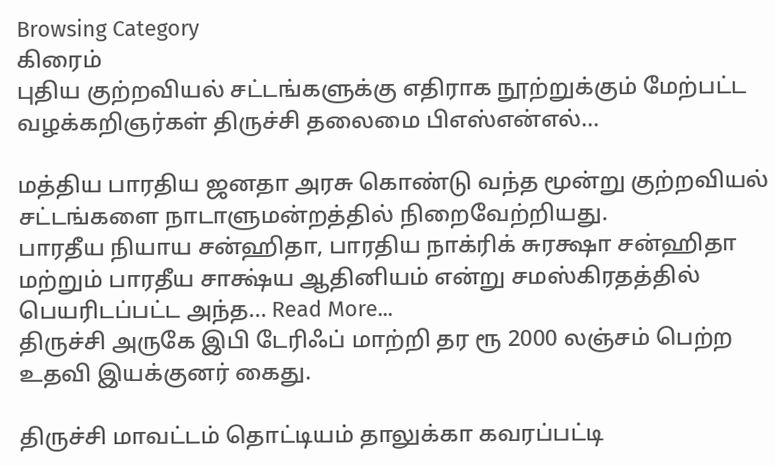Browsing Category
கிரைம்
புதிய குற்றவியல் சட்டங்களுக்கு எதிராக நூற்றுக்கும் மேற்பட்ட வழக்கறிஞர்கள் திருச்சி தலைமை பிஎஸ்என்எல்…

மத்திய பாரதிய ஜனதா அரசு கொண்டு வந்த மூன்று குற்றவியல் சட்டங்களை நாடாளுமன்றத்தில் நிறைவேற்றியது.
பாரதீய நியாய சன்ஹிதா, பாரதிய நாக்ரிக் சுரக்ஷா சன்ஹிதா மற்றும் பாரதீய சாக்ஷ்ய ஆதினியம் என்று சமஸ்கிரதத்தில் பெயரிடப்பட்ட அந்த… Read More...
திருச்சி அருகே இபி டேரிஃப் மாற்றி தர ரூ 2000 லஞ்சம் பெற்ற உதவி இயக்குனர் கைது.

திருச்சி மாவட்டம் தொட்டியம் தாலுக்கா கவரப்பட்டி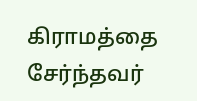கிராமத்தை சேர்ந்தவர்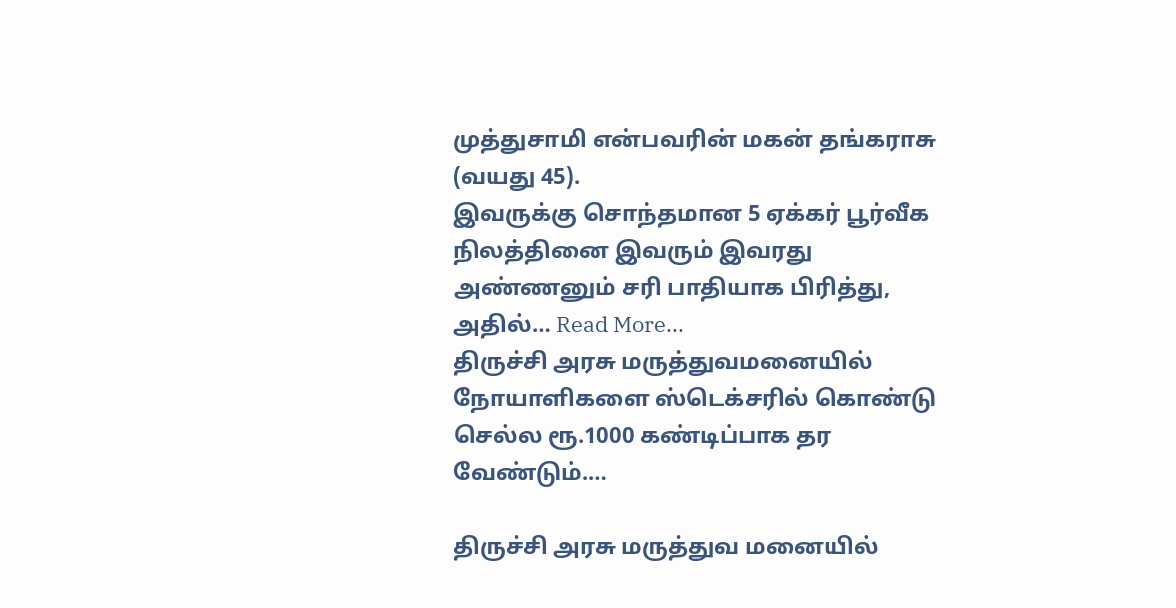முத்துசாமி என்பவரின் மகன் தங்கராசு (வயது 45).
இவருக்கு சொந்தமான 5 ஏக்கர் பூர்வீக நிலத்தினை இவரும் இவரது அண்ணனும் சரி பாதியாக பிரித்து, அதில்… Read More...
திருச்சி அரசு மருத்துவமனையில் நோயாளிகளை ஸ்டெக்சரில் கொண்டு செல்ல ரூ.1000 கண்டிப்பாக தர வேண்டும்.…

திருச்சி அரசு மருத்துவ மனையில்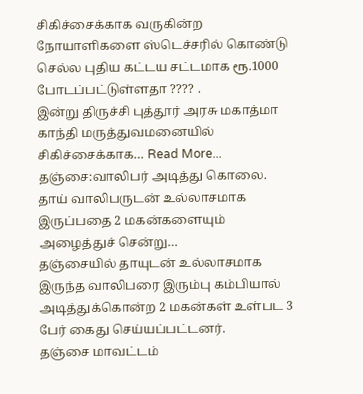சிகிச்சைக்காக வருகின்ற நோயாளிகளை ஸ்டெச்சரில் கொண்டு செல்ல புதிய கட்டய சட்டமாக ரூ.1000 போடப்பட்டுள்ளதா ???? .
இன்று திருச்சி புத்தூர் அரசு மகாத்மா காந்தி மருத்துவமனையில் சிகிச்சைக்காக… Read More...
தஞ்சை:வாலிபர் அடித்து கொலை. தாய் வாலிபருடன் உல்லாசமாக இருப்பதை 2 மகன்களையும் அழைத்துச் சென்று…
தஞ்சையில் தாயுடன் உல்லாசமாக இருந்த வாலிபரை இரும்பு கம்பியால் அடித்துக்கொன்ற 2 மகன்கள் உள்பட 3 பேர் கைது செய்யப்பட்டனர்.
தஞ்சை மாவட்டம்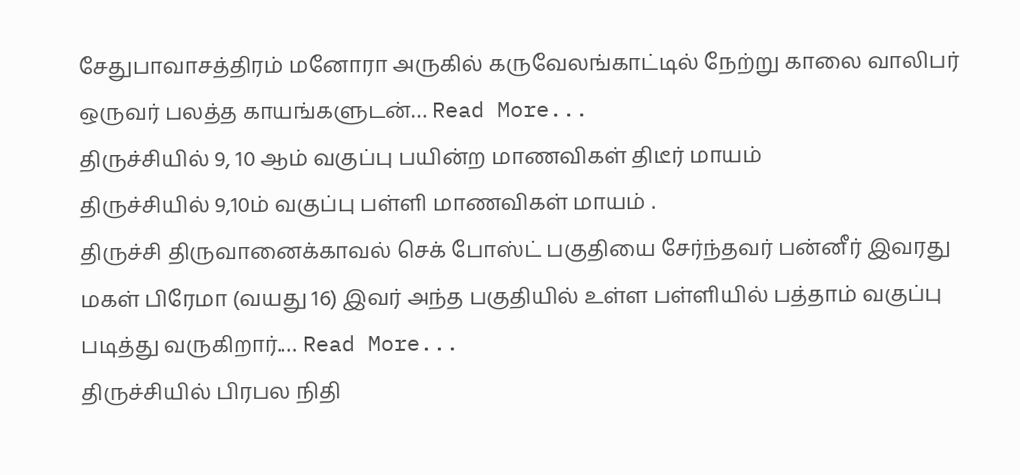சேதுபாவாசத்திரம் மனோரா அருகில் கருவேலங்காட்டில் நேற்று காலை வாலிபர் ஒருவர் பலத்த காயங்களுடன்… Read More...
திருச்சியில் 9, 10 ஆம் வகுப்பு பயின்ற மாணவிகள் திடீர் மாயம்
திருச்சியில் 9,10ம் வகுப்பு பள்ளி மாணவிகள் மாயம் .
திருச்சி திருவானைக்காவல் செக் போஸ்ட் பகுதியை சேர்ந்தவர் பன்னீர் இவரது மகள் பிரேமா (வயது 16) இவர் அந்த பகுதியில் உள்ள பள்ளியில் பத்தாம் வகுப்பு படித்து வருகிறார்.… Read More...
திருச்சியில் பிரபல நிதி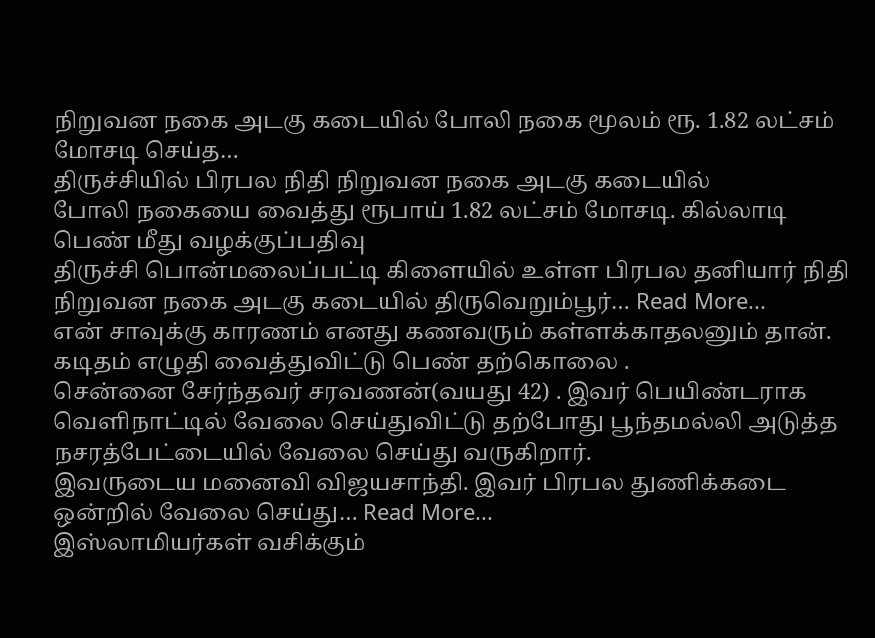நிறுவன நகை அடகு கடையில் போலி நகை மூலம் ரூ. 1.82 லட்சம் மோசடி செய்த…
திருச்சியில் பிரபல நிதி நிறுவன நகை அடகு கடையில்
போலி நகையை வைத்து ரூபாய் 1.82 லட்சம் மோசடி. கில்லாடி
பெண் மீது வழக்குப்பதிவு
திருச்சி பொன்மலைப்பட்டி கிளையில் உள்ள பிரபல தனியார் நிதி நிறுவன நகை அடகு கடையில் திருவெறும்பூர்… Read More...
என் சாவுக்கு காரணம் எனது கணவரும் கள்ளக்காதலனும் தான். கடிதம் எழுதி வைத்துவிட்டு பெண் தற்கொலை .
சென்னை சேர்ந்தவர் சரவணன்(வயது 42) . இவர் பெயிண்டராக வெளிநாட்டில் வேலை செய்துவிட்டு தற்போது பூந்தமல்லி அடுத்த நசரத்பேட்டையில் வேலை செய்து வருகிறார்.
இவருடைய மனைவி விஜயசாந்தி. இவர் பிரபல துணிக்கடை ஒன்றில் வேலை செய்து… Read More...
இஸ்லாமியர்கள் வசிக்கும்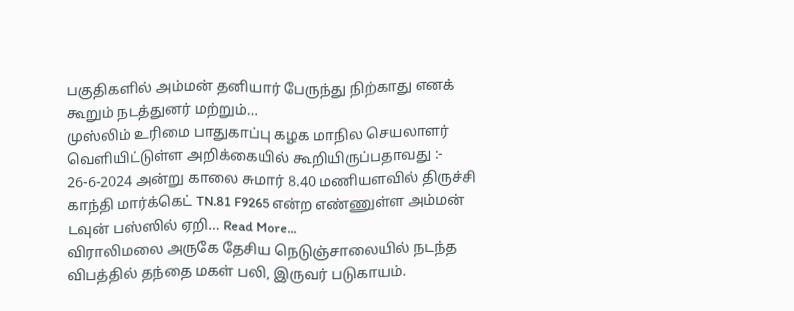பகுதிகளில் அம்மன் தனியார் பேருந்து நிற்காது எனக் கூறும் நடத்துனர் மற்றும்…
முஸ்லிம் உரிமை பாதுகாப்பு கழக மாநில செயலாளர் வெளியிட்டுள்ள அறிக்கையில் கூறியிருப்பதாவது :-
26-6-2024 அன்று காலை சுமார் 8.40 மணியளவில் திருச்சி காந்தி மார்க்கெட் TN.81 F9265 என்ற எண்ணுள்ள அம்மன் டவுன் பஸ்ஸில் ஏறி… Read More...
விராலிமலை அருகே தேசிய நெடுஞ்சாலையில் நடந்த விபத்தில் தந்தை மகள் பலி, இருவர் படுகாயம்.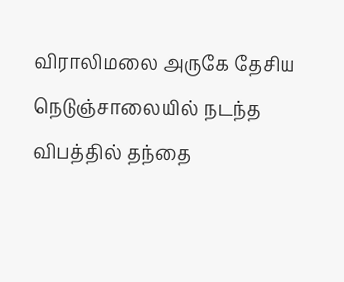விராலிமலை அருகே தேசிய நெடுஞ்சாலையில் நடந்த விபத்தில் தந்தை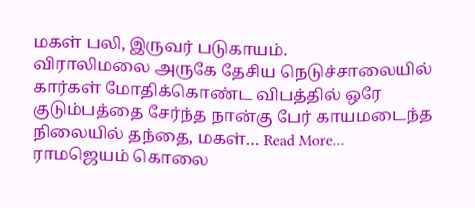மகள் பலி, இருவர் படுகாயம்.
விராலிமலை அருகே தேசிய நெடுச்சாலையில் கார்கள் மோதிக்கொண்ட விபத்தில் ஒரே குடும்பத்தை சேர்ந்த நான்கு பேர் காயமடைந்த நிலையில் தந்தை, மகள்… Read More...
ராமஜெயம் கொலை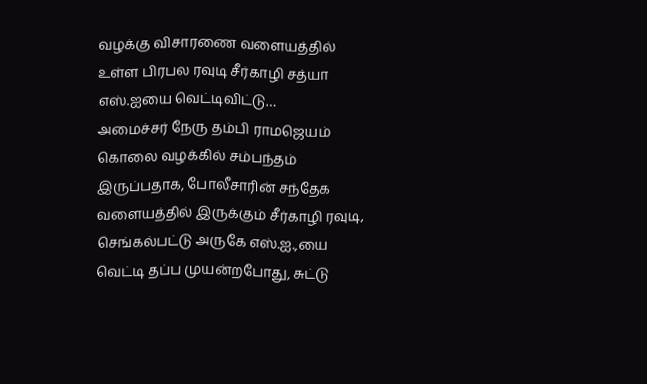வழக்கு விசாரணை வளையத்தில் உள்ள பிரபல ரவுடி சீர்காழி சத்யா எஸ்.ஐயை வெட்டிவிட்டு…
அமைச்சர் நேரு தம்பி ராமஜெயம் கொலை வழக்கில் சம்பந்தம் இருப்பதாக, போலீசாரின் சந்தேக வளையத்தில் இருக்கும் சீர்காழி ரவுடி, செங்கல்பட்டு அருகே எஸ்.ஐ.,யை வெட்டி தப்ப முயன்றபோது, சுட்டு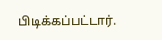பிடிக்கப்பட்டார்.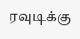ரவுடிக்கு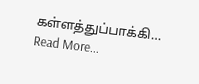கள்ளத்துப்பாக்கி… Read More...